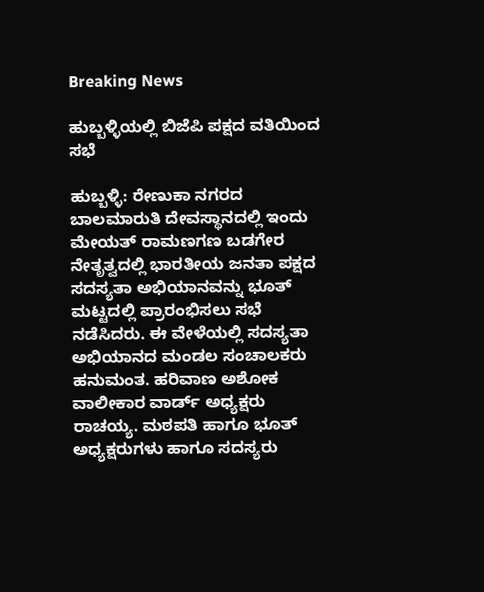Breaking News

ಹುಬ್ಬಳ್ಳಿಯಲ್ಲಿ ಬಿಜೆಪಿ ಪಕ್ಷದ ವತಿಯಿಂದ ಸಭೆ

ಹುಬ್ಬಳ್ಳಿ: ರೇಣುಕಾ ನಗರದ ಬಾಲಮಾರುತಿ ದೇವಸ್ಥಾನದಲ್ಲಿ ಇಂದು ಮೇಯತ್ ರಾಮಣಗಣ ಬಡಗೇರ ನೇತೃತ್ವದಲ್ಲಿ ಭಾರತೀಯ ಜನತಾ ಪಕ್ಷದ ಸದಸ್ಯತಾ ಅಭಿಯಾನವನ್ನು ಭೂತ್ ಮಟ್ಟದಲ್ಲಿ ಪ್ರಾರಂಭಿಸಲು ಸಭೆ ನಡೆಸಿದರು. ಈ ವೇಳೆಯಲ್ಲಿ ಸದಸ್ಯತಾ ಅಭಿಯಾನದ ಮಂಡಲ ಸಂಚಾಲಕರು ಹನುಮಂತ. ಹರಿವಾಣ ಅಶೋಕ ವಾಲೀಕಾರ ವಾರ್ಡ್ ಅಧ್ಯಕ್ಷರು ರಾಚಯ್ಯ. ಮಠಪತಿ ಹಾಗೂ ಭೂತ್‌ ಅಧ್ಯಕ್ಷರುಗಳು ಹಾಗೂ ಸದಸ್ಯರು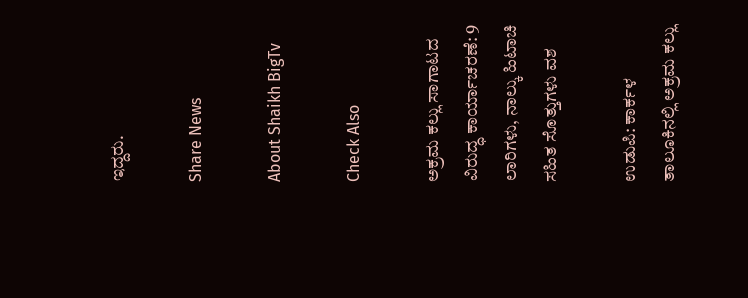ಇದ್ದರು.

Share News

About Shaikh BigTv

Check Also

ಅಕ್ರಮ ಕಲ್ಲು ಸಾಗಾಟದ ವಿರುದ್ಧ ಕಾರ್ಯಾಚರಣೆ: 9 ಲಾರಿಗಳು, ನಾಲ್ಕು ಹಿಟಾಚಿ ಸಹಿತ ಸೊತ್ತುಗಳು ವಶ

ಉಡುಪಿ: ಕಾರ್ಕಳ ತಾಲೂಕಿನಲ್ಲಿ ಅಕ್ರಮ ಕಲ್ಲು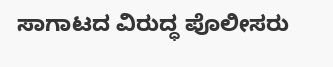ಸಾಗಾಟದ ವಿರುದ್ಧ ಪೊಲೀಸರು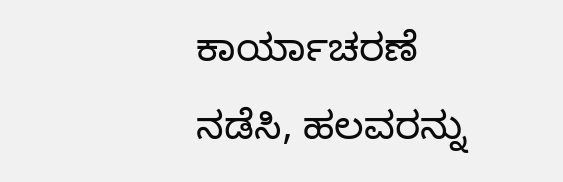ಕಾರ್ಯಾಚರಣೆ ನಡೆಸಿ, ಹಲವರನ್ನು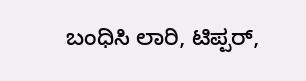ಬಂಧಿಸಿ ಲಾರಿ, ಟಿಪ್ಪರ್,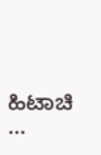ಹಿಟಾಚಿ …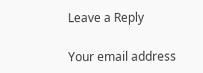Leave a Reply

Your email address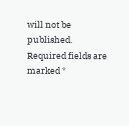will not be published. Required fields are marked *